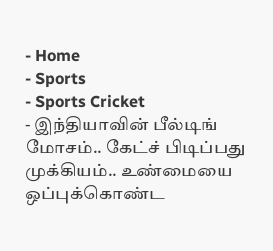- Home
- Sports
- Sports Cricket
- இந்தியாவின் பீல்டிங் மோசம்.. கேட்ச் பிடிப்பது முக்கியம்.. உண்மையை ஒப்புக்கொண்ட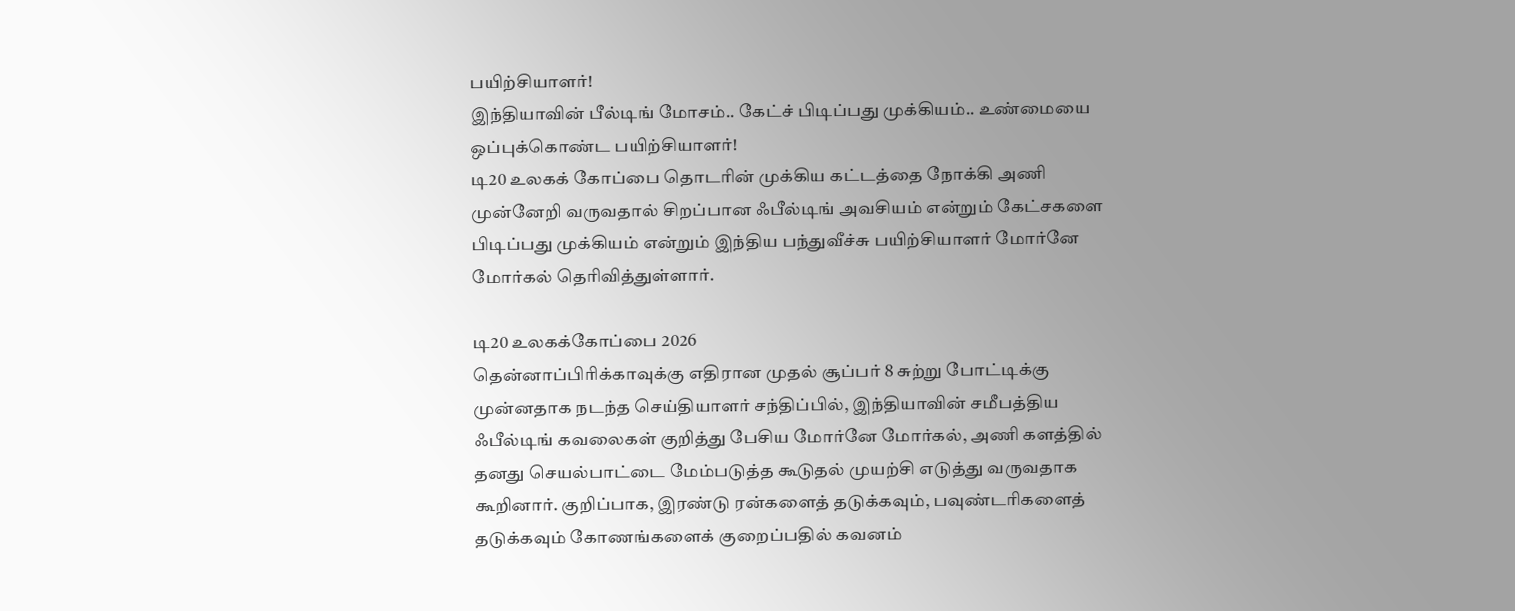பயிற்சியாளர்!
இந்தியாவின் பீல்டிங் மோசம்.. கேட்ச் பிடிப்பது முக்கியம்.. உண்மையை ஒப்புக்கொண்ட பயிற்சியாளர்!
டி20 உலகக் கோப்பை தொடரின் முக்கிய கட்டத்தை நோக்கி அணி முன்னேறி வருவதால் சிறப்பான ஃபீல்டிங் அவசியம் என்றும் கேட்சகளை பிடிப்பது முக்கியம் என்றும் இந்திய பந்துவீச்சு பயிற்சியாளர் மோர்னே மோர்கல் தெரிவித்துள்ளார்.

டி20 உலகக்கோப்பை 2026
தென்னாப்பிரிக்காவுக்கு எதிரான முதல் சூப்பர் 8 சுற்று போட்டிக்கு முன்னதாக நடந்த செய்தியாளர் சந்திப்பில், இந்தியாவின் சமீபத்திய ஃபீல்டிங் கவலைகள் குறித்து பேசிய மோர்னே மோர்கல், அணி களத்தில் தனது செயல்பாட்டை மேம்படுத்த கூடுதல் முயற்சி எடுத்து வருவதாக கூறினார். குறிப்பாக, இரண்டு ரன்களைத் தடுக்கவும், பவுண்டரிகளைத் தடுக்கவும் கோணங்களைக் குறைப்பதில் கவனம்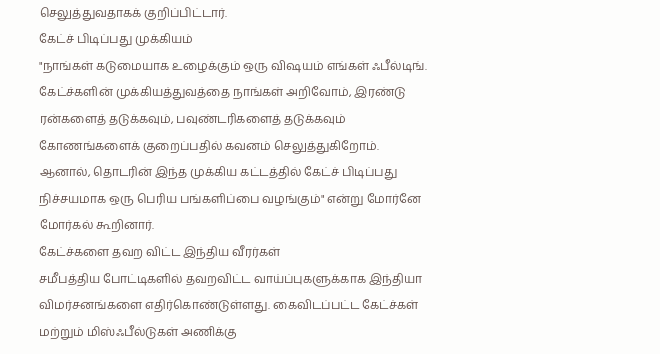செலுத்துவதாகக் குறிப்பிட்டார்.
கேட்ச் பிடிப்பது முக்கியம்
"நாங்கள் கடுமையாக உழைக்கும் ஒரு விஷயம் எங்கள் ஃபீல்டிங். கேட்ச்களின் முக்கியத்துவத்தை நாங்கள் அறிவோம், இரண்டு ரன்களைத் தடுக்கவும், பவுண்டரிகளைத் தடுக்கவும் கோணங்களைக் குறைப்பதில் கவனம் செலுத்துகிறோம். ஆனால், தொடரின் இந்த முக்கிய கட்டத்தில் கேட்ச் பிடிப்பது நிச்சயமாக ஒரு பெரிய பங்களிப்பை வழங்கும்" என்று மோர்னே மோர்கல் கூறினார்.
கேட்ச்களை தவற விட்ட இந்திய வீரர்கள்
சமீபத்திய போட்டிகளில் தவறவிட்ட வாய்ப்புகளுக்காக இந்தியா விமர்சனங்களை எதிர்கொண்டுள்ளது. கைவிடப்பட்ட கேட்ச்கள் மற்றும் மிஸ்ஃபீல்டுகள் அணிக்கு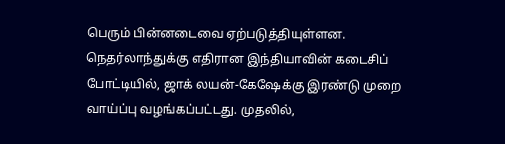பெரும் பின்னடைவை ஏற்படுத்தியுள்ளன.
நெதர்லாந்துக்கு எதிரான இந்தியாவின் கடைசிப் போட்டியில், ஜாக் லயன்-கேஷேக்கு இரண்டு முறை வாய்ப்பு வழங்கப்பட்டது. முதலில்,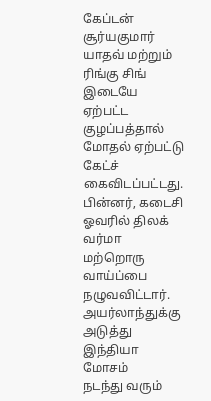கேப்டன் சூர்யகுமார் யாதவ் மற்றும் ரிங்கு சிங் இடையே ஏற்பட்ட குழப்பத்தால் மோதல் ஏற்பட்டு கேட்ச் கைவிடப்பட்டது. பின்னர், கடைசி ஓவரில் திலக் வர்மா மற்றொரு வாய்ப்பை நழுவவிட்டார்.
அயர்லாந்துக்கு அடுத்து இந்தியா மோசம்
நடந்து வரும்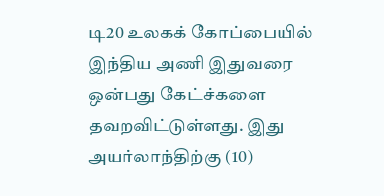டி20 உலகக் கோப்பையில் இந்திய அணி இதுவரை ஒன்பது கேட்ச்களை தவறவிட்டுள்ளது. இது அயர்லாந்திற்கு (10)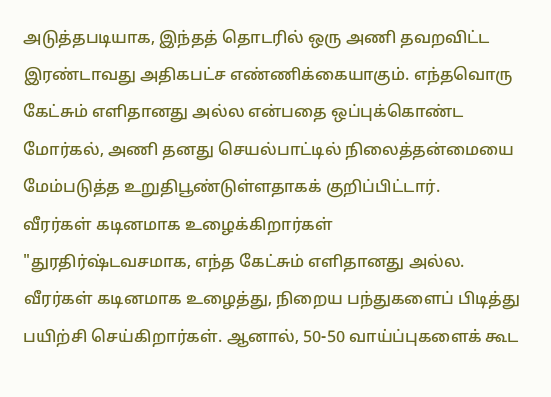அடுத்தபடியாக, இந்தத் தொடரில் ஒரு அணி தவறவிட்ட இரண்டாவது அதிகபட்ச எண்ணிக்கையாகும். எந்தவொரு கேட்சும் எளிதானது அல்ல என்பதை ஒப்புக்கொண்ட மோர்கல், அணி தனது செயல்பாட்டில் நிலைத்தன்மையை மேம்படுத்த உறுதிபூண்டுள்ளதாகக் குறிப்பிட்டார்.
வீரர்கள் கடினமாக உழைக்கிறார்கள்
"துரதிர்ஷ்டவசமாக, எந்த கேட்சும் எளிதானது அல்ல. வீரர்கள் கடினமாக உழைத்து, நிறைய பந்துகளைப் பிடித்து பயிற்சி செய்கிறார்கள். ஆனால், 50-50 வாய்ப்புகளைக் கூட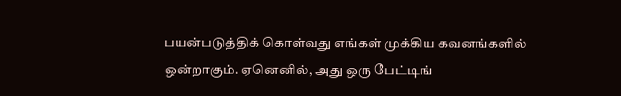பயன்படுத்திக் கொள்வது எங்கள் முக்கிய கவனங்களில் ஒன்றாகும். ஏனெனில், அது ஒரு பேட்டிங்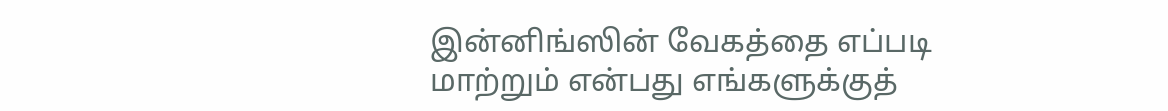இன்னிங்ஸின் வேகத்தை எப்படி மாற்றும் என்பது எங்களுக்குத்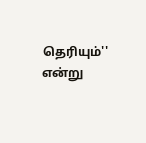தெரியும்'' என்று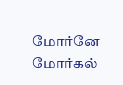மோர்னே மோர்கல்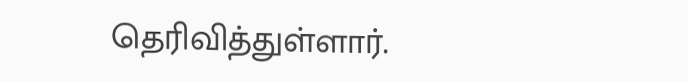தெரிவித்துள்ளார்.